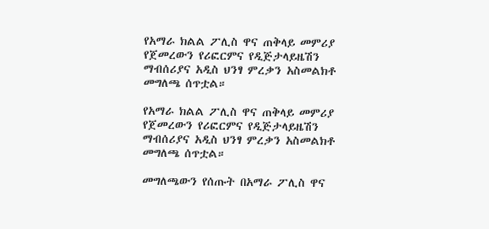የአማራ ክልል ፖሊስ ዋና ጠቅላይ መምሪያ የጀመረውን የሪፎርምና የዲጅታላይዜሽን ማብሰሪያና አዲስ ህንፃ ምረቃን አስመልክቶ መግለጫ ሰጥቷል።

የአማራ ክልል ፖሊስ ዋና ጠቅላይ መምሪያ የጀመረውን የሪፎርምና የዲጅታላይዜሽን ማብሰሪያና አዲስ ህንፃ ምረቃን አስመልክቶ መግለጫ ሰጥቷል።

መግለጫውን የሰጡት በአማራ ፖሊስ ዋና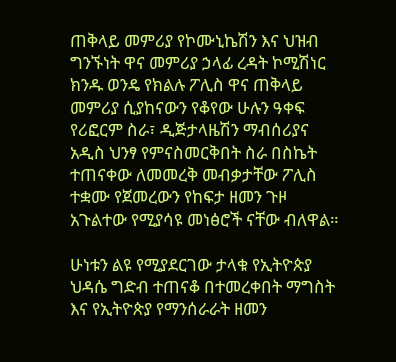ጠቅላይ መምሪያ የኮሙኒኬሽን እና ህዝብ ግንኙነት ዋና መምሪያ ኃላፊ ረዳት ኮሚሽነር ክንዱ ወንዴ የክልሉ ፖሊስ ዋና ጠቅላይ መምሪያ ሲያከናውን የቆየው ሁሉን ዓቀፍ የሪፎርም ስራ፣ ዲጅታላዜሽን ማብሰሪያና አዲስ ህንፃ የምናስመርቅበት ስራ በስኬት ተጠናቀው ለመመረቅ መብቃታቸው ፖሊስ ተቋሙ የጀመረውን የከፍታ ዘመን ጉዞ አጉልተው የሚያሳዩ መነፅሮች ናቸው ብለዋል።

ሁነቱን ልዩ የሚያደርገው ታላቁ የኢትዮጵያ ህዳሴ ግድብ ተጠናቆ በተመረቀበት ማግስት እና የኢትዮጵያ የማንሰራራት ዘመን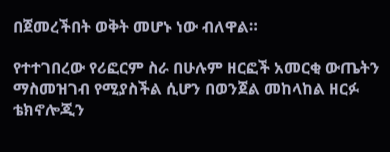በጀመረችበት ወቅት መሆኑ ነው ብለዋል።

የተተገበረው የሪፎርም ስራ በሁሉም ዘርፎች አመርቂ ውጤትን ማስመዝገብ የሚያስችል ሲሆን በወንጀል መከላከል ዘርፉ ቴክኖሎጂን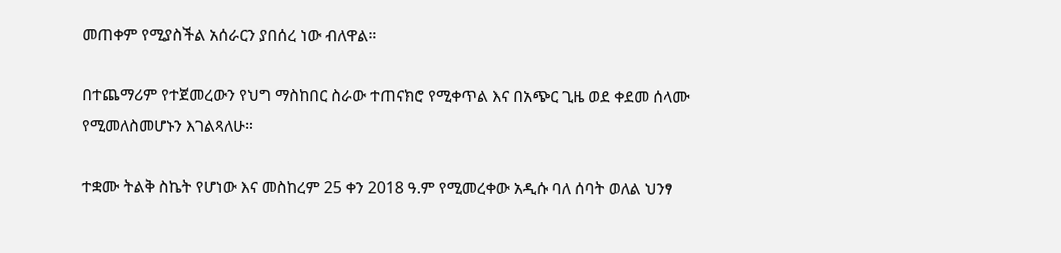መጠቀም የሚያስችል አሰራርን ያበሰረ ነው ብለዋል።

በተጨማሪም የተጀመረውን የህግ ማስከበር ስራው ተጠናክሮ የሚቀጥል እና በአጭር ጊዜ ወደ ቀደመ ሰላሙ የሚመለስመሆኑን እገልጻለሁ።

ተቋሙ ትልቅ ስኬት የሆነው እና መስከረም 25 ቀን 2018 ዓ.ም የሚመረቀው አዲሱ ባለ ሰባት ወለል ህንፃ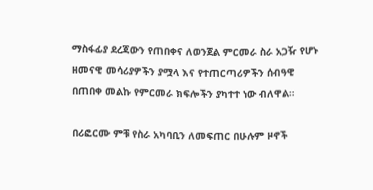ማስፋፊያ ደረጃውን የጠበቀና ለወንጀል ምርመራ ስራ አጋዥ የሆኑ ዘመናዊ መሳሪያዎችን ያሟላ እና የተጠርጣሪዎችን ሰብዓዊ በጠበቀ መልኩ የምርመራ ክፍሎችን ያካተተ ነው ብለዋል።

በሪፎርሙ ምቹ የስራ አካባቢን ለመፍጠር በሁሉም ዞኖች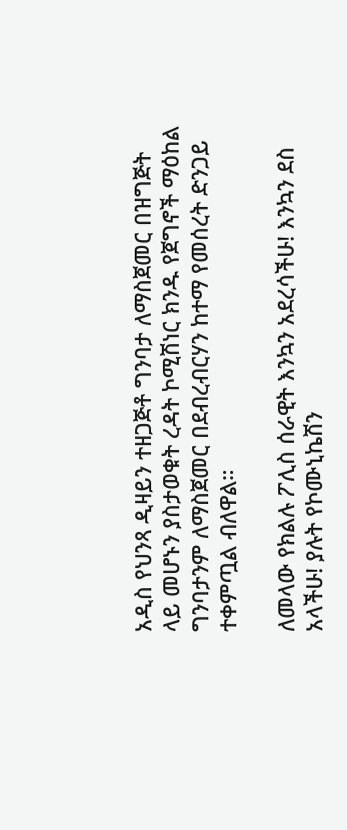አዲስ የህንጻ ዲዛይን ተዘጋጅቶ ግንባታ ለማስጀመር በዝግጅት ላይ መሆኑን ያስታወቁት ረዳት ኮሚሽነር ክንዱ የጀግኖች ማዕከል ግንባታንም ለማስጀመር በደብረብርሃን ከተማ የመሰረት ድንጋይ ተቀምጧል ብለዋል።

ለመላው የክልሉ ፖሊስ ሰራዊት እንኳን አደረሳችሁ! እንኳን ደስ አላችሁ! ያሉት የኮሙኒኬሽን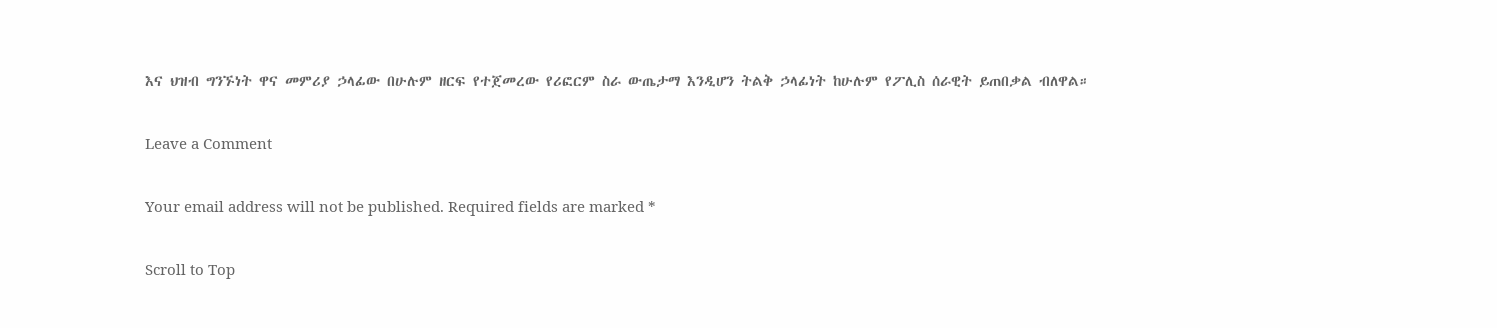እና ህዝብ ግንኙነት ዋና መምሪያ ኃላፊው በሁሉም ዘርፍ የተጀመረው የሪፎርም ስራ ውጤታማ እንዲሆን ትልቅ ኃላፊነት ከሁሉም የፖሊስ ሰራዊት ይጠበቃል ብለዋል።

Leave a Comment

Your email address will not be published. Required fields are marked *

Scroll to Top